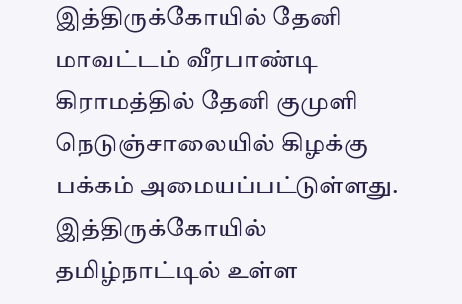இத்திருக்கோயில் தேனி மாவட்டம் வீரபாண்டி கிராமத்தில் தேனி குமுளி நெடுஞ்சாலையில் கிழக்கு பக்கம் அமையப்பட்டுள்ளது. இத்திருக்கோயில் தமிழ்நாட்டில் உள்ள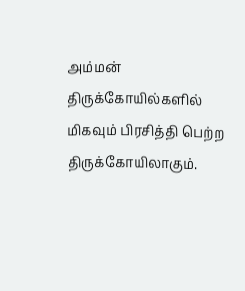அம்மன் திருக்கோயில்களில் மிகவும் பிரசித்தி பெற்ற திருக்கோயிலாகும்.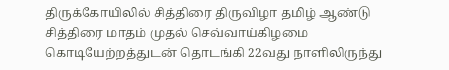திருக்கோயிலில் சித்திரை திருவிழா தமிழ் ஆண்டு சித்திரை மாதம் முதல் செவ்வாய்கிழமை கொடியேற்றத்துடன் தொடங்கி 22வது நாளிலிருந்து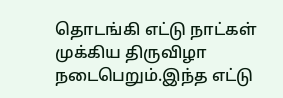தொடங்கி எட்டு நாட்கள் முக்கிய திருவிழா நடைபெறும்.இந்த எட்டு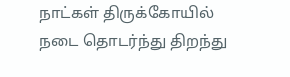நாட்கள் திருக்கோயில் நடை தொடர்ந்து திறந்து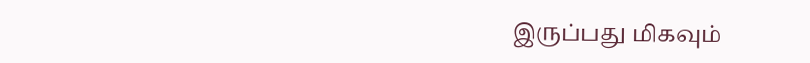இருப்பது மிகவும்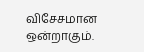விசேசமான ஒன்றாகும்.